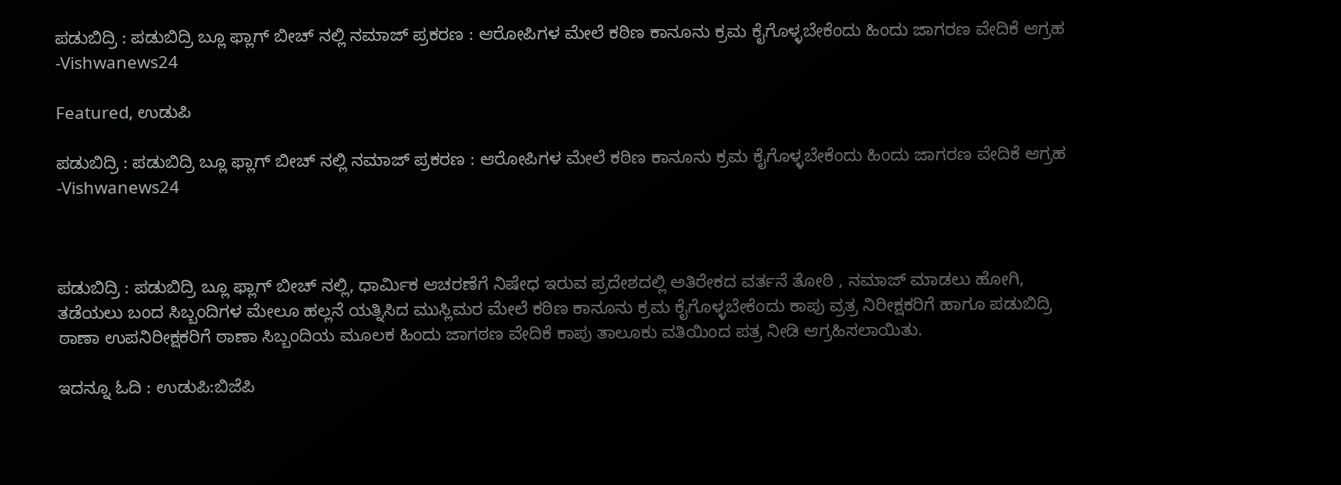ಪಡುಬಿದ್ರಿ : ಪಡುಬಿದ್ರಿ ಬ್ಲೂ ಫ್ಲಾಗ್ ಬೀಚ್ ನಲ್ಲಿ ನಮಾಜ್ ಪ್ರಕರಣ : ಆರೋಪಿಗಳ ಮೇಲೆ ಕಠಿಣ ಕಾನೂನು ಕ್ರಮ ಕೈಗೊಳ್ಳಬೇಕೆಂದು ಹಿಂದು ಜಾಗರಣ ವೇದಿಕೆ ಆಗ್ರಹ -Vishwanews24

Featured, ಉಡುಪಿ

ಪಡುಬಿದ್ರಿ : ಪಡುಬಿದ್ರಿ ಬ್ಲೂ ಫ್ಲಾಗ್ ಬೀಚ್ ನಲ್ಲಿ ನಮಾಜ್ ಪ್ರಕರಣ : ಆರೋಪಿಗಳ ಮೇಲೆ ಕಠಿಣ ಕಾನೂನು ಕ್ರಮ ಕೈಗೊಳ್ಳಬೇಕೆಂದು ಹಿಂದು ಜಾಗರಣ ವೇದಿಕೆ ಆಗ್ರಹ -Vishwanews24



ಪಡುಬಿದ್ರಿ : ಪಡುಬಿದ್ರಿ ಬ್ಲೂ ಫ್ಲಾಗ್ ಬೀಚ್ ನಲ್ಲಿ, ಧಾರ್ಮಿಕ ಆಚರಣೆಗೆ ನಿಷೇಧ ಇರುವ ಪ್ರದೇಶದಲ್ಲಿ ಅತಿರೇಕದ ವರ್ತನೆ ತೋಠಿ , ನಮಾಜ್ ಮಾಡಲು ಹೋಗಿ, ತಡೆಯಲು ಬಂದ ಸಿಬ್ಬಂದಿಗಳ ಮೇಲೂ ಹಲ್ಲನೆ ಯತ್ನಿಸಿದ ಮುಸ್ಲಿಮರ ಮೇಲೆ ಕಠಿಣ ಕಾನೂನು ಕ್ರಮ ಕೈಗೊಳ್ಳಬೇಕೆಂದು ಕಾಪು ವ್ರತ್ರ ನಿರೀಕ್ಷಕರಿಗೆ ಹಾಗೂ ಪಡುಬಿದ್ರಿ ಠಾಣಾ ಉಪನಿರೀಕ್ಷಕರಿಗೆ ಠಾಣಾ ಸಿಬ್ಬಂದಿಯ ಮೂಲಕ ಹಿಂದು ಜಾಗಠಣ ವೇದಿಕೆ ಕಾಪು ತಾಲೂಕು ವತಿಯಿಂದ ಪತ್ರ ನೀಡಿ ಆಗ್ರಹಿಸಲಾಯಿತು.

ಇದನ್ನೂ ಓದಿ : ಉಡುಪಿ:ಬಿಜೆಪಿ‌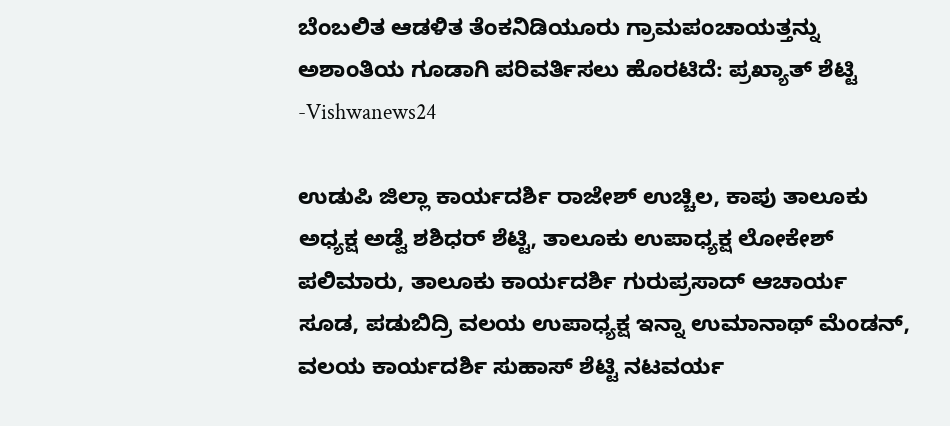ಬೆಂಬಲಿತ ಆಡಳಿತ ತೆಂಕನಿಡಿಯೂರು ಗ್ರಾಮಪಂಚಾಯತ್ತನ್ನು ಅಶಾಂತಿಯ ಗೂಡಾಗಿ ಪರಿವರ್ತಿಸಲು ಹೊರಟಿದೆ: ಪ್ರಖ್ಯಾತ್ ಶೆಟ್ಟಿ -Vishwanews24

ಉಡುಪಿ ಜಿಲ್ಲಾ ಕಾರ್ಯದರ್ಶಿ ರಾಜೇಶ್ ಉಚ್ಚಿಲ, ಕಾಪು ತಾಲೂಕು ಅಧ್ಯಕ್ಷ ಅಡ್ವೆ ಶಶಿಧರ್ ಶೆಟ್ಟಿ, ತಾಲೂಕು ಉಪಾಧ್ಯಕ್ಷ ಲೋಕೇಶ್ ಪಲಿಮಾರು, ತಾಲೂಕು ಕಾರ್ಯದರ್ಶಿ ಗುರುಪ್ರಸಾದ್ ಆಚಾರ್ಯ ಸೂಡ, ಪಡುಬಿದ್ರಿ ವಲಯ ಉಪಾಧ್ಯಕ್ಷ ಇನ್ನಾ ಉಮಾನಾಥ್ ಮೆಂಡನ್, ವಲಯ ಕಾರ್ಯದರ್ಶಿ ಸುಹಾಸ್ ಶೆಟ್ಟಿ ನಟವರ್ಯ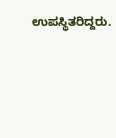ಉಪಸ್ಥಿತರಿದ್ದರು.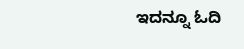ಇದನ್ನೂ ಓದಿ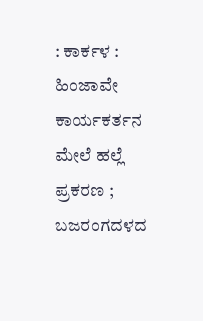: ಕಾರ್ಕಳ : ಹಿಂಜಾವೇ ಕಾರ್ಯಕರ್ತನ ಮೇಲೆ ಹಲ್ಲೆ ಪ್ರಕರಣ ; ಬಜರಂಗದಳದ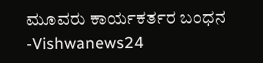ಮೂವರು ಕಾರ್ಯಕರ್ತರ ಬಂಧನ -Vishwanews24